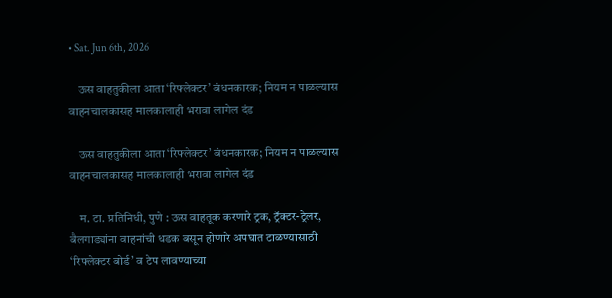• Sat. Jun 6th, 2026

    ऊस वाहतुकीला आता ‘रिफ्लेक्टर’ बंधनकारक; नियम न पाळल्यास वाहनचालकासह मालकालाही भरावा लागेल दंड

    ऊस वाहतुकीला आता ‘रिफ्लेक्टर’ बंधनकारक; नियम न पाळल्यास वाहनचालकासह मालकालाही भरावा लागेल दंड

    म. टा. प्रतिनिधी, पुणे : ऊस वाहतूक करणारे ट्रक, ट्रॅक्टर-ट्रेलर, बैलगाड्यांना वाहनांची धडक बसून होणारे अपघात टाळण्यासाठी ‘रिफ्लेक्टर बोर्ड’ व टेप लावण्याच्या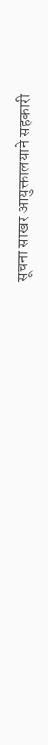सूचना साखर आयुक्तालयाने सहकारी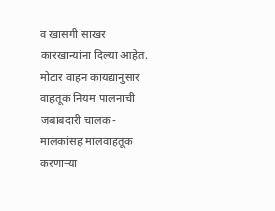व खासगी साखर कारखान्यांना दिल्या आहेत. मोटार वाहन कायद्यानुसार वाहतूक नियम पालनाची जबाबदारी चालक-मालकांसह मालवाहतूक करणाऱ्या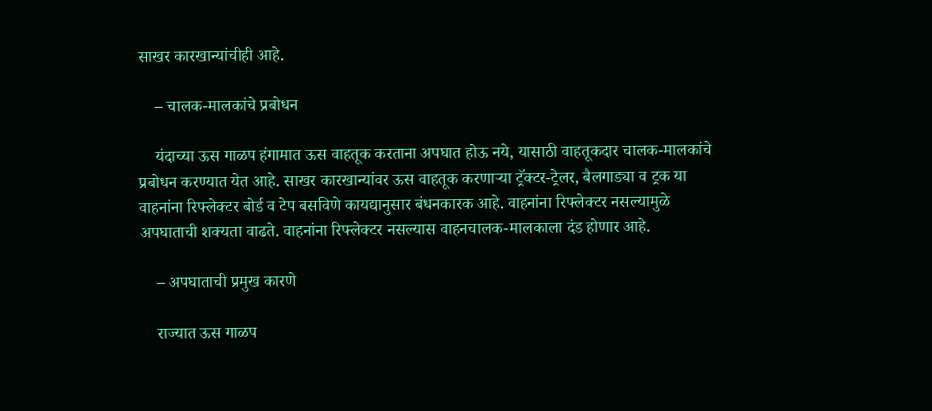साखर कारखान्यांचीही आहे.

    – चालक-मालकांचे प्रबोधन

    यंदाच्या ऊस गाळप हंगामात ऊस वाहतूक करताना अपघात होऊ नये, यासाठी वाहतूकदार चालक-मालकांचे प्रबोधन करण्यात येत आहे. साखर कारखान्यांवर ऊस वाहतूक करणाऱ्या ट्रॅक्टर-ट्रेलर, बैलगाड्या व ट्रक या वाहनांना रिफ्लेक्टर बोर्ड व टेप बसविणे कायद्यानुसार बंधनकारक आहे. वाहनांना रिफ्लेक्टर नसल्यामुळे अपघाताची शक्यता वाढते. वाहनांना रिफ्लेक्टर नसल्यास वाहनचालक-मालकाला दंड होणार आहे.

    – अपघाताची प्रमुख कारणे

    राज्यात ऊस गाळप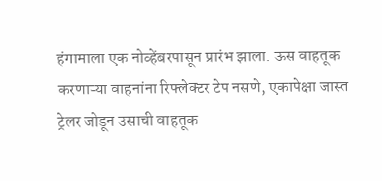हंगामाला एक नोव्हेंबरपासून प्रारंभ झाला. ऊस वाहतूक करणाऱ्या वाहनांना रिफ्लेक्टर टेप नसणे, एकापेक्षा जास्त ट्रेलर जोडून उसाची वाहतूक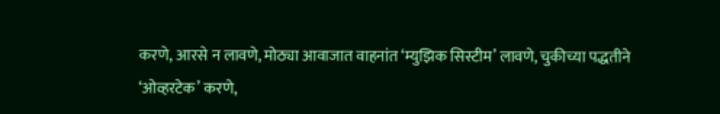करणे, आरसे न लावणे, मोठ्या आवाजात वाहनांत ‘म्युझिक सिस्टीम’ लावणे, चुकीच्या पद्धतीने ‘ओव्हरटेक’ करणे,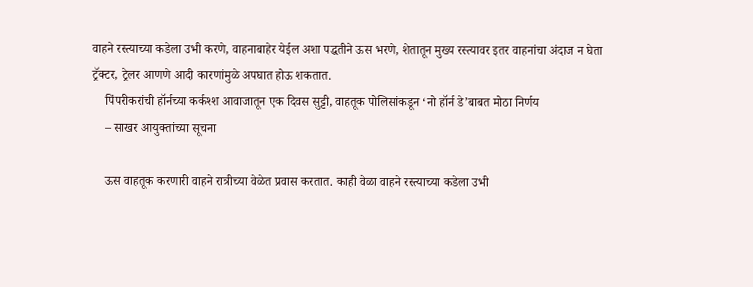वाहने रस्त्याच्या कडेला उभी करणे, वाहनाबाहेर येईल अशा पद्धतीने ऊस भरणे, शेतातून मुख्य रस्त्यावर इतर वाहनांचा अंदाज न घेता ट्रॅक्टर, ट्रेलर आणणे आदी कारणांमुळे अपघात होऊ शकतात.
    पिंपरीकरांची हॉर्नच्या कर्कश्श आवाजातून एक दिवस सुट्टी, वाहतूक पोलिसांकडून ‘नो हॉर्न डे’बाबत मोठा निर्णय
    – साखर आयुक्तांच्या सूचना

    ऊस वाहतूक करणारी वाहने रात्रीच्या वेळेत प्रवास करतात. काही वेळा वाहने रस्त्याच्या कडेला उभी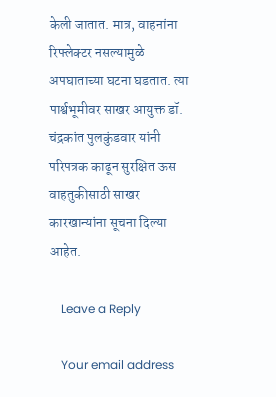केली जातात. मात्र, वाहनांना रिफ्लेक्टर नसल्यामुळे अपघाताच्या घटना घडतात. त्या पार्श्वभूमीवर साखर आयुक्त डॉ. चंद्रकांत पुलकुंडवार यांनी परिपत्रक काढून सुरक्षित ऊस वाहतुकीसाठी साखर कारखान्यांना सूचना दिल्या आहेत.

    Leave a Reply

    Your email address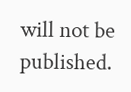will not be published.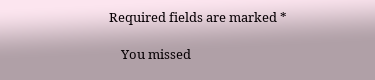Required fields are marked *

    You missed